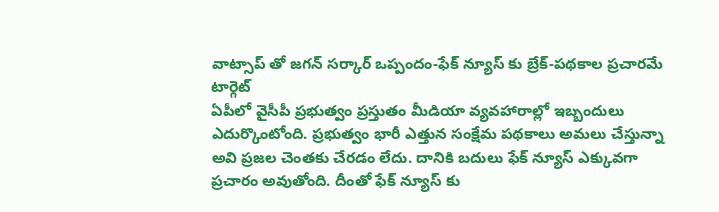వాట్సాప్ తో జగన్ సర్కార్ ఒప్పందం-ఫేక్ న్యూస్ కు బ్రేక్-పథకాల ప్రచారమే టార్గెట్
ఏపీలో వైసీపీ ప్రభుత్వం ప్రస్తుతం మీడియా వ్యవహారాల్లో ఇబ్బందులు ఎదుర్కొంటోంది. ప్రభుత్వం భారీ ఎత్తున సంక్షేమ పథకాలు అమలు చేస్తున్నా అవి ప్రజల చెంతకు చేరడం లేదు. దానికి బదులు ఫేక్ న్యూస్ ఎక్కువగా ప్రచారం అవుతోంది. దీంతో ఫేక్ న్యూస్ కు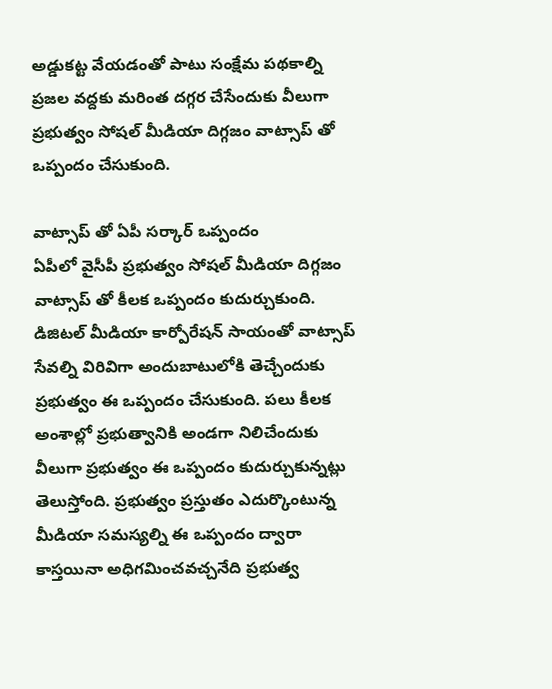అడ్డుకట్ట వేయడంతో పాటు సంక్షేమ పథకాల్ని ప్రజల వద్దకు మరింత దగ్గర చేసేందుకు వీలుగా ప్రభుత్వం సోషల్ మీడియా దిగ్గజం వాట్సాప్ తో ఒప్పందం చేసుకుంది.

వాట్సాప్ తో ఏపీ సర్కార్ ఒప్పందం
ఏపీలో వైసీపీ ప్రభుత్వం సోషల్ మీడియా దిగ్గజం వాట్సాప్ తో కీలక ఒప్పందం కుదుర్చుకుంది. డిజిటల్ మీడియా కార్పోరేషన్ సాయంతో వాట్సాప్ సేవల్ని విరివిగా అందుబాటులోకి తెచ్చేందుకు ప్రభుత్వం ఈ ఒప్పందం చేసుకుంది. పలు కీలక అంశాల్లో ప్రభుత్వానికి అండగా నిలిచేందుకు వీలుగా ప్రభుత్వం ఈ ఒప్పందం కుదుర్చుకున్నట్లు తెలుస్తోంది. ప్రభుత్వం ప్రస్తుతం ఎదుర్కొంటున్న మీడియా సమస్యల్ని ఈ ఒప్పందం ద్వారా కాస్తయినా అధిగమించవచ్చనేది ప్రభుత్వ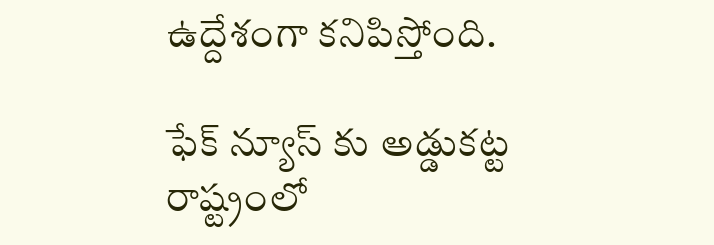ఉద్దేశంగా కనిపిస్తోంది.

ఫేక్ న్యూస్ కు అడ్డుకట్ట
రాష్ట్రంలో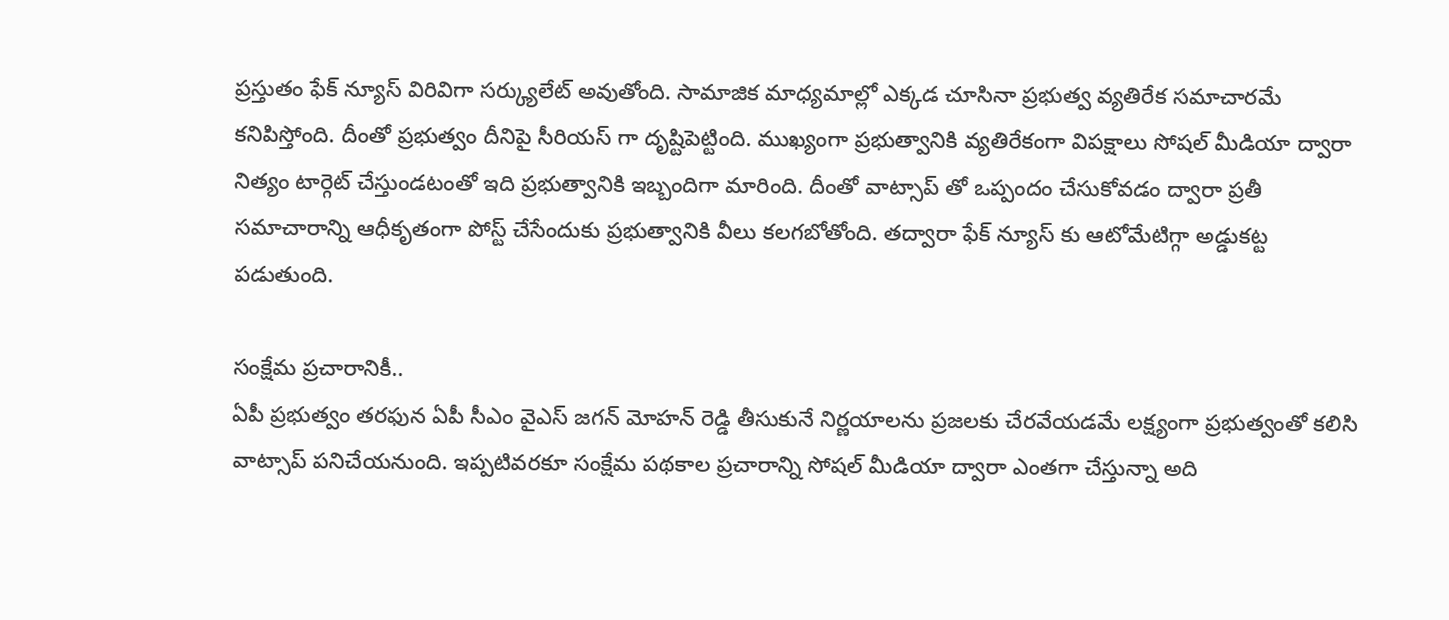ప్రస్తుతం ఫేక్ న్యూస్ విరివిగా సర్క్యులేట్ అవుతోంది. సామాజిక మాధ్యమాల్లో ఎక్కడ చూసినా ప్రభుత్వ వ్యతిరేక సమాచారమే కనిపిస్తోంది. దీంతో ప్రభుత్వం దీనిపై సీరియస్ గా దృష్టిపెట్టింది. ముఖ్యంగా ప్రభుత్వానికి వ్యతిరేకంగా విపక్షాలు సోషల్ మీడియా ద్వారా నిత్యం టార్గెట్ చేస్తుండటంతో ఇది ప్రభుత్వానికి ఇబ్బందిగా మారింది. దీంతో వాట్సాప్ తో ఒప్పందం చేసుకోవడం ద్వారా ప్రతీ సమాచారాన్ని ఆధీకృతంగా పోస్ట్ చేసేందుకు ప్రభుత్వానికి వీలు కలగబోతోంది. తద్వారా ఫేక్ న్యూస్ కు ఆటోమేటిగ్గా అడ్డుకట్ట పడుతుంది.

సంక్షేమ ప్రచారానికీ..
ఏపీ ప్రభుత్వం తరఫున ఏపీ సీఎం వైఎస్ జగన్ మోహన్ రెడ్డి తీసుకునే నిర్ణయాలను ప్రజలకు చేరవేయడమే లక్ష్యంగా ప్రభుత్వంతో కలిసి వాట్సాప్ పనిచేయనుంది. ఇప్పటివరకూ సంక్షేమ పథకాల ప్రచారాన్ని సోషల్ మీడియా ద్వారా ఎంతగా చేస్తున్నా అది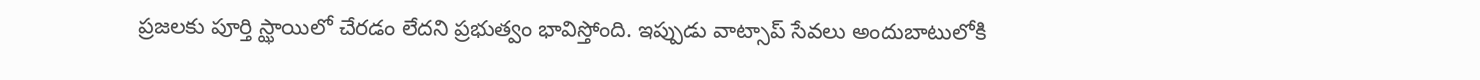ప్రజలకు పూర్తి స్ఝాయిలో చేరడం లేదని ప్రభుత్వం భావిస్తోంది. ఇప్పుడు వాట్సాప్ సేవలు అందుబాటులోకి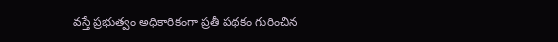వస్తే ప్రభుత్వం అధికారికంగా ప్రతీ పథకం గురించిన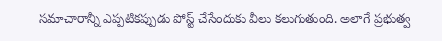సమాచారాన్నీ ఎప్పటికప్పుడు పోస్ట్ చేసేందుకు వీలు కలుగుతుంది. అలాగే ప్రభుత్వ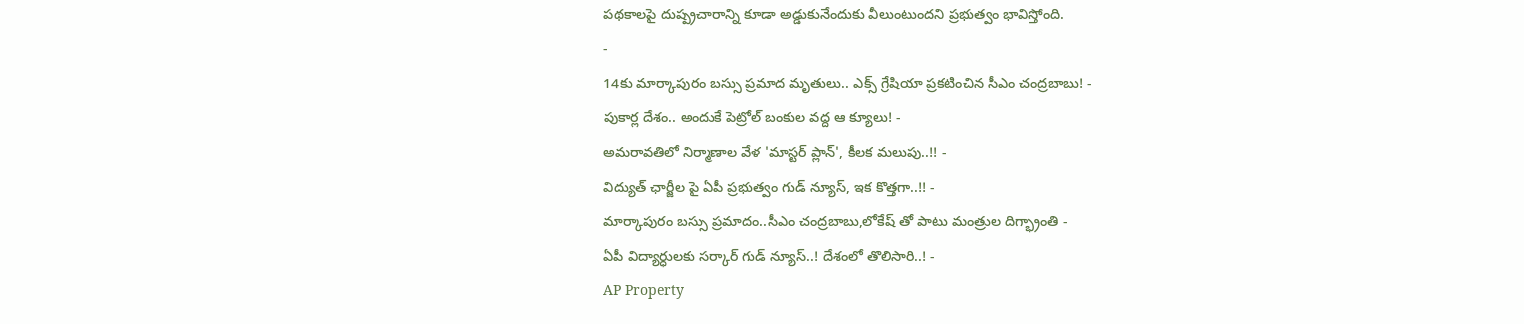పథకాలపై దుష్ప్రచారాన్ని కూడా అడ్డుకునేందుకు వీలుంటుందని ప్రభుత్వం భావిస్తోంది.
-
14కు మార్కాపురం బస్సు ప్రమాద మృతులు.. ఎక్స్ గ్రేషియా ప్రకటించిన సీఎం చంద్రబాబు! -
పుకార్ల దేశం.. అందుకే పెట్రోల్ బంకుల వద్ద ఆ క్యూలు! -
అమరావతిలో నిర్మాణాల వేళ 'మాస్టర్ ప్లాన్', కీలక మలుపు..!! -
విద్యుత్ ఛార్జీల పై ఏపీ ప్రభుత్వం గుడ్ న్యూస్, ఇక కొత్తగా..!! -
మార్కాపురం బస్సు ప్రమాదం..సీఎం చంద్రబాబు,లోకేష్ తో పాటు మంత్రుల దిగ్భ్రాంతి -
ఏపీ విద్యార్ధులకు సర్కార్ గుడ్ న్యూస్..! దేశంలో తొలిసారి..! -
AP Property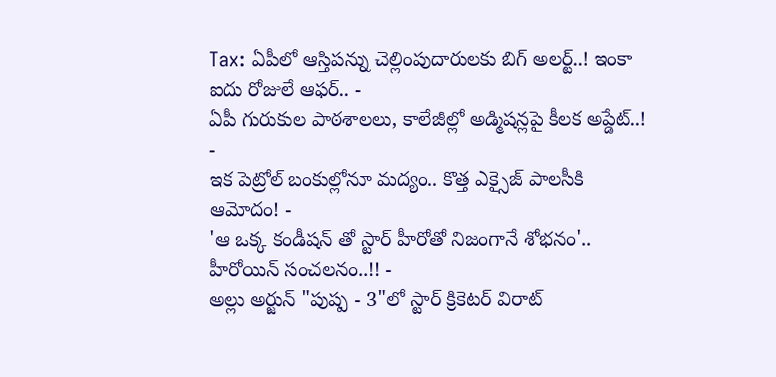Tax: ఏపీలో ఆస్తిపన్ను చెల్లింపుదారులకు బిగ్ అలర్ట్..! ఇంకా ఐదు రోజులే ఆఫర్.. -
ఏపీ గురుకుల పాఠశాలలు, కాలేజీల్లో అడ్మిషన్లపై కీలక అప్డేట్..! -
ఇక పెట్రోల్ బంకుల్లోనూ మద్యం.. కొత్త ఎక్సైజ్ పాలసీకి ఆమోదం! -
'ఆ ఒక్క కండీషన్ తో స్టార్ హీరోతో నిజంగానే శోభనం'.. హీరోయిన్ సంచలనం..!! -
అల్లు అర్జున్ "పుష్ప - 3"లో స్టార్ క్రికెటర్ విరాట్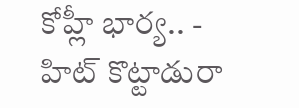కోహ్లీ భార్య.. -
హిట్ కొట్టాడురా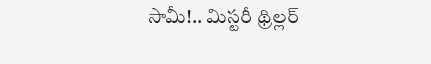సామీ!.. మిస్టరీ థ్రిల్లర్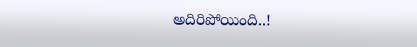అదిరిపోయింది..!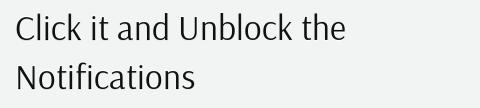Click it and Unblock the Notifications